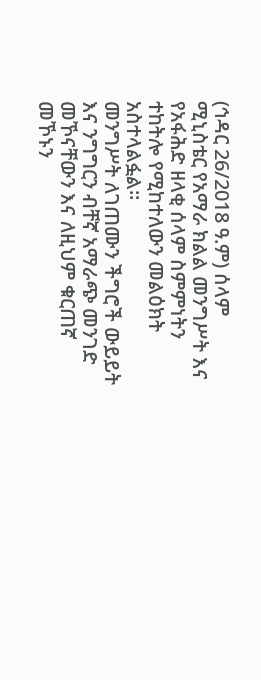(ኅዳር 26/2018 ዓ.ም) ሰላም ሚኒስቴር የአማራ ክልል መንግሥት እና የአፋሕድ ዘላቂ ሰላም ስምምነትን ተከትሎ የሚከተለውን መልዕክት አስተላልፏል።
መንግሥት ለገጠሙን ችግሮች ውይይት እና ንግግርን ብቸኛ አማራጭ መንገድ መኾናቸውን እና ለዚህም ቁርጠኛ መኾኑን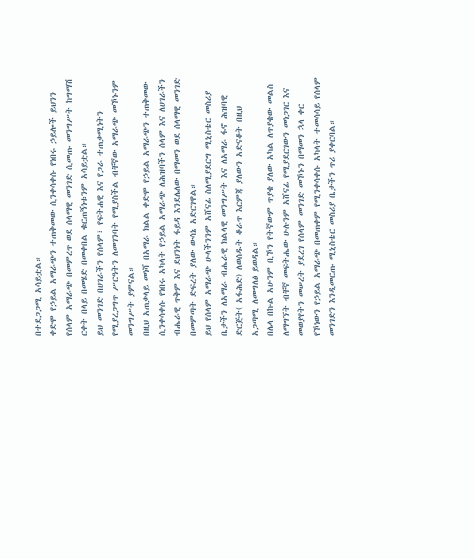በተደጋጋሚ አሳይቷል።
ቀድሞ የኃይል አማራጭን ተጠቅመው ሲንቀሳቀሱ የነበሩ ኃይሎች ይህንን የሰላም አማራጭ በመምረጥ ወደ ሰላማዊ መንገድ ሲመጡ መንግሥት ከግማሽ ርቀት በላይ በመሄድ በመቀበል ቁርጠኝነቱንም አሳይቷል።
ይህ መንገድ በሀገራችን የሰላም፣ የፍትሐዊ እና የጋራ ተጠቃሚነትን የሚያረጋግጥ ሥርዓትን ለመገንባት የሚያስችል ብቸኛው አማራጭ መኾኑንም መንግሥት ያምናል።
በዚህ አጠቃላይ መነሻ በአማራ ክልል ቀድሞ የኃይል አማራጭን ተጠቅመው ሲንቀሳቀሱ የነበሩ አካላት የኃይል አማራጭ ለሕዝባችን ሰላም እና ለሀገራችን ብሔራዊ ጥቅም እና ደህንነት ፋይዳ እንደሌለው በማመን ወደ ሰላማዊ መንገድ በመምጣት ድፍረት ያለው ውሳኔ አድርገዋል።
ይህ የሰላም አማራጭ ሁላችንንም አሸናፊ ስለሚያደርግ ሚኒስቴር መስሪያ ቤታችን ለአማራ ብሔራዊ ክልላዊ መንግሥት እና ለአማራ ፋኖ ሕዝባዊ ድርጅት( አፋሕድ) ለወሰዱት ቆራጥ እርምጃ ያለውን አድናቆት በዚህ አጋጣሚ ለመግለፅ ይወዳል።
በሌላ በኩል አሁንም ቢኾን የትኛውም ጥያቄ ያለው አካል ለጥያቄው መልስ ለማግኘት ብቸኛ መፍትሔው ሁሉንም አሸናፊ የሚያደርገውን መነጋገር እና መወያየትን መሠረት ያደረገ የሰላም መንገድ መኾኑን በማመን ኋላ ቀር የኾነውን የኃይል አማራጭ በመጠቀም የሚንቀሳቀሱ አካላት ተመሳሳይ የሰላም መንገድን እንዲመርጡ ሚኒስቴር መስሪያ ቤታችን ጥሪ ያቀርባል።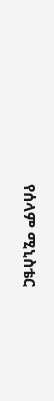የሰላም ሚኒስቴር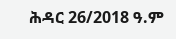ሕዳር 26/2018 ዓ.ም